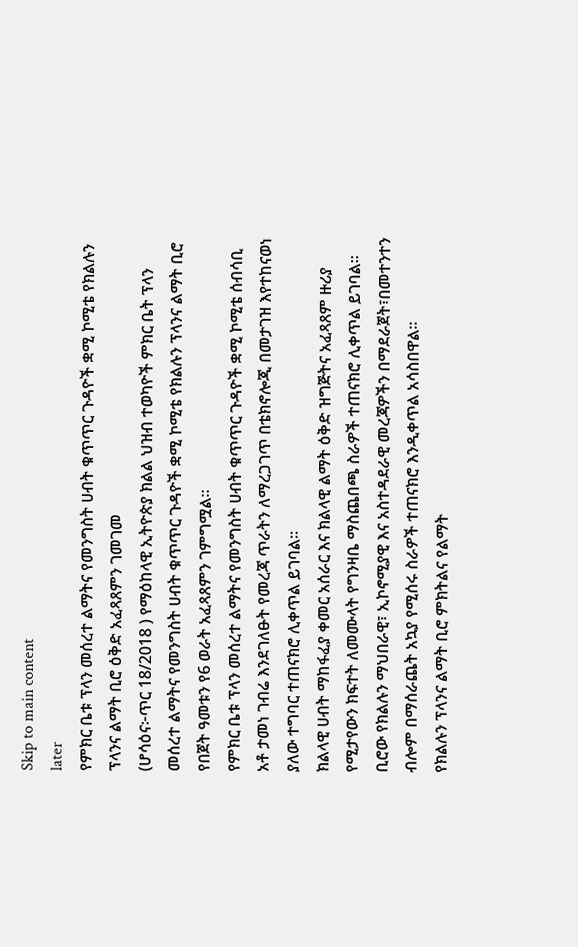Skip to main content
later
የምክር ቤቱ ፕላን መሰረተ ልማትና የመንግስት ሀብት ቁጥጥር ጉዳዮች ቋሚ ኮሚቴ የክልሉን ፕላንና ልማት ቢሮ ዕቅድ አፈጻጸምን ገመገመ
(ሆሳዕና፦ጥር 18/2018 ) የማዕከላዊ ኢትዮጵያ ክልል ህዝብ ተወካዮች ምክር ቤት ፕላን መሰረተ ልማትና የመንግስት ሀብት ቁጥጥር ጉዳዮች ቋሚ ኮሚቴ የክልሉን ፕላንና ልማት ቢሮ የበጀት ዓመቱን የ6 ወራት አፈጻጸምን ገምግሟል።
የምክር ቤቱ ፕላን መሰረተ ልማትና የመንግስት ሀብት ቁጥጥር ጉዳዮች ቋሚ ኮሚቴ ሰብሳቢ አቶ ታመነ ገብሬ እንደገለፁት የመረጃ ጥራትን ለማረጋገጥ በቴክኖሎጂ በመታገዝ እየተከናወነ ያለው ተግባር ተጠናክሮ ሊቀጥል ይገባል።
ክልላዊ ሀብት ማከፋፈያ ቀመር አሰራር እና ክልላዊ ልማት ዕቅድ ዝግጅትና አፈጻጸም ዙሪያ የሚታየውን ክፍተት ለመሙላት የግንዛቤ ማስጨበጫ ስራዎች ተጠናክሮ ሊቀጥል ይገባል።
ቢሮው የክልሉን ማህበራዊ፣ ኢኮኖሚያዊ እና አስተዳደራዊ መረጃዎችን በማደራጀት፣በመተንተን ብሎም በማሰራጨት አኳያ የሚሰሩ ስራዎች ተጠናክሮ እንዲቀጥል አሳስበዋል።
የክልሉን ፕላንና ልማት ቢሮ ምክትልና የልማት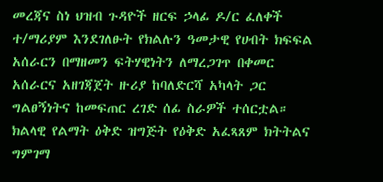መረጃና ስነ ህዝብ ጉዳዮች ዘርፍ ኃላፊ ዶ/ር ፈለቀች ተ/ማሪያም እንደገለፁት የክልሉን ዓመታዊ የሀብት ክፍፍል አሰራርን በማዘመን ፍትሃዊነትን ለማረጋገጥ በቀመር አሰራርና አዘገጃጀት ዙሪያ ከባለድርሻ አካላት ጋር ግልፀኝነትና ከመፍጠር ረገድ ሰፊ ስራዎች ተሰርቷል።
ክልላዊ የልማት ዕቅድ ዝግጅት የዕቅድ አፈጻጸም ክትትልና ግምገማ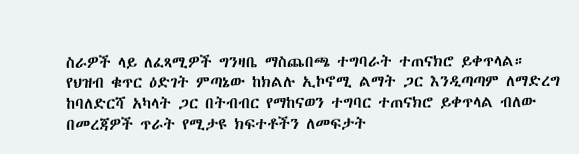ስራዎች ላይ ለፈጻሚዎች ግንዛቤ ማስጨበጫ ተግባራት ተጠናክሮ ይቀጥላል።
የህዝብ ቁጥር ዕድገት ምጣኔው ከክልሉ ኢኮኖሚ ልማት ጋር እንዲጣጣም ለማድረግ ከባለድርሻ አካላት ጋር በትብብር የማከናወን ተግባር ተጠናክሮ ይቀጥላል ብለው በመረጃዎች ጥራት የሚታዩ ክፍተቶችን ለመፍታት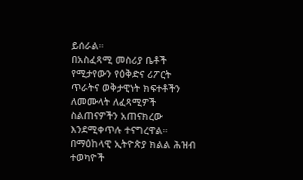ይሰራል።
በአስፈጻሚ መስሪያ ቤቶች የሚታየውን የዕቅድና ሪፖርት ጥራትና ወቅታዊነት ክፍተቶችን ለመሙላት ለፈጻሚዎች ስልጠናዎችን አጠናክረው እንደሚቀጥሉ ተናግረዋል።
በማዕከላዊ ኢትዮጵያ ክልል ሕዝብ ተወካዮች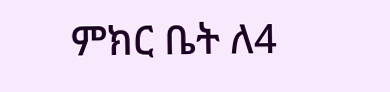ምክር ቤት ለ4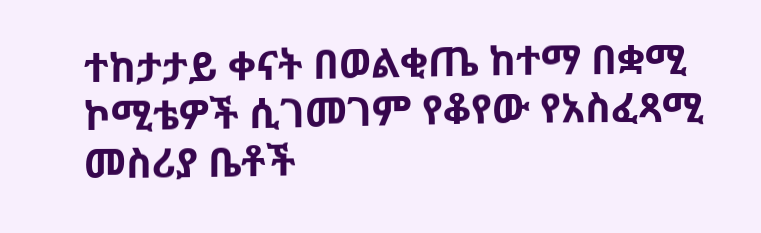ተከታታይ ቀናት በወልቂጤ ከተማ በቋሚ ኮሚቴዎች ሲገመገም የቆየው የአስፈጻሚ መስሪያ ቤቶች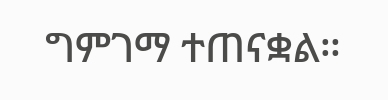ግምገማ ተጠናቋል።